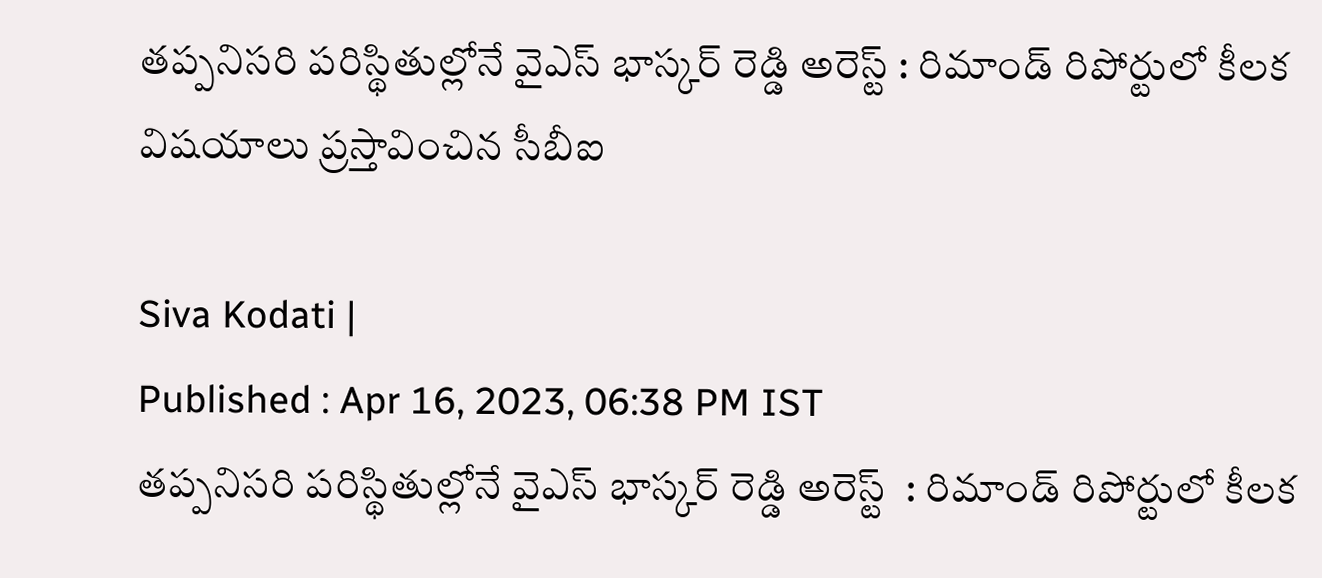తప్పనిసరి పరిస్థితుల్లోనే వైఎస్ భాస్కర్ రెడ్డి అరెస్ట్ : రిమాండ్ రిపోర్టులో కీలక విషయాలు ప్రస్తావించిన సీబీఐ

Siva Kodati |
Published : Apr 16, 2023, 06:38 PM IST
తప్పనిసరి పరిస్థితుల్లోనే వైఎస్ భాస్కర్ రెడ్డి అరెస్ట్  : రిమాండ్ రిపోర్టులో కీలక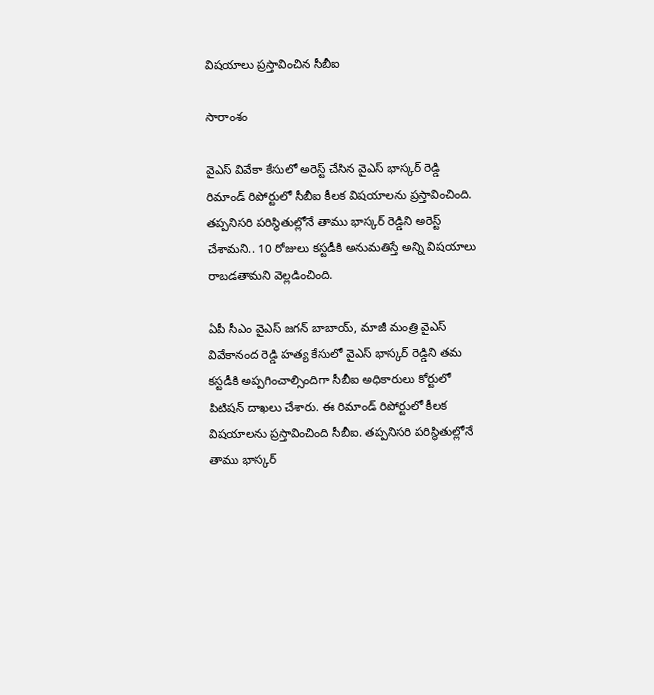విషయాలు ప్రస్తావించిన సీబీఐ

సారాంశం

వైఎస్ వివేకా కేసులో అరెస్ట్ చేసిన వైఎస్ భాస్కర్ రెడ్డి రిమాండ్ రిపోర్టులో సీబీఐ కీలక విషయాలను ప్రస్తావించింది. తప్పనిసరి పరిస్థితుల్లోనే తాము భాస్కర్ రెడ్డిని అరెస్ట్ చేశామని.. 10 రోజులు కస్టడీకి అనుమతిస్తే అన్ని విషయాలు రాబడతామని వెల్లడించింది.

ఏపీ సీఎం వైఎస్ జగన్ బాబాయ్, మాజీ మంత్రి వైఎస్ వివేకానంద రెడ్డి హత్య కేసులో వైఎస్ భాస్కర్ రెడ్డిని తమ కస్టడీకి అప్పగించాల్సిందిగా సీబీఐ అధికారులు కోర్టులో పిటిషన్ దాఖలు చేశారు. ఈ రిమాండ్ రిపోర్టులో కీలక విషయాలను ప్రస్తావించింది సీబీఐ. తప్పనిసరి పరిస్థితుల్లోనే తాము భాస్కర్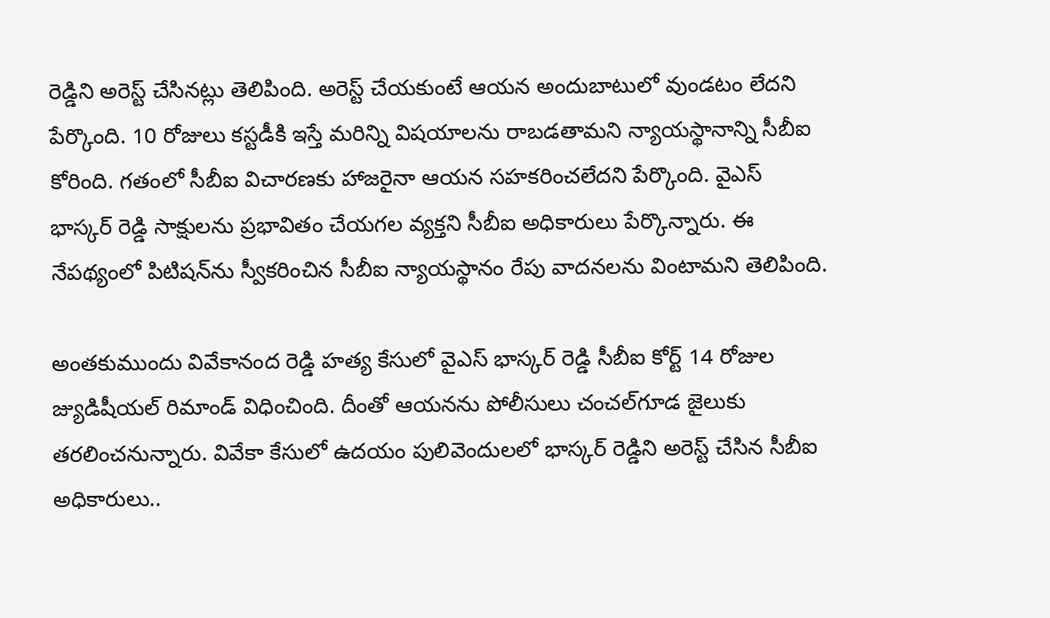రెడ్డిని అరెస్ట్ చేసినట్లు తెలిపింది. అరెస్ట్ చేయకుంటే ఆయన అందుబాటులో వుండటం లేదని పేర్కొంది. 10 రోజులు కస్టడీకి ఇస్తే మరిన్ని విషయాలను రాబడతామని న్యాయస్థానాన్ని సీబీఐ కోరింది. గతంలో సీబీఐ విచారణకు హాజరైనా ఆయన సహకరించలేదని పేర్కొంది. వైఎస్ భాస్కర్ రెడ్డి సాక్షులను ప్రభావితం చేయగల వ్యక్తని సీబీఐ అధికారులు పేర్కొన్నారు. ఈ నేపథ్యంలో పిటిషన్‌ను స్వీకరించిన సీబీఐ న్యాయస్థానం రేపు వాదనలను వింటామని తెలిపింది.

అంతకుముందు వివేకానంద రెడ్డి హత్య కేసులో వైఎస్ భాస్కర్ రెడ్డి సీబీఐ కోర్ట్ 14 రోజుల జ్యుడిషీయల్ రిమాండ్ విధించింది. దీంతో ఆయనను పోలీసులు చంచల్‌గూడ జైలుకు తరలించనున్నారు. వివేకా కేసులో ఉదయం పులివెందులలో భాస్కర్ రెడ్డిని అరెస్ట్ చేసిన సీబీఐ అధికారులు..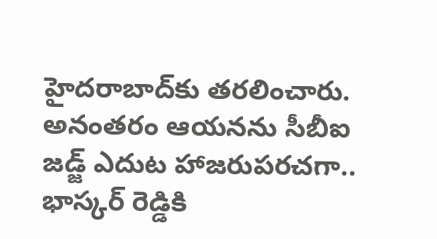హైదరాబాద్‌కు తరలించారు. అనంతరం ఆయనను సీబీఐ జడ్జ్ ఎదుట హాజరుపరచగా.. భాస్కర్ రెడ్డికి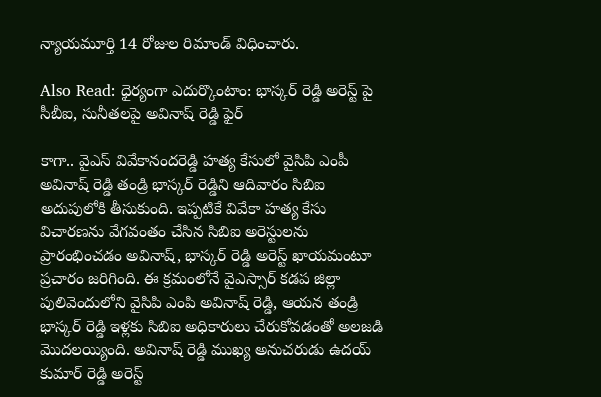న్యాయమూర్తి 14 రోజుల రిమాండ్ విధించారు.

Also Read: ధైర్యంగా ఎదుర్కొంటాం: భాస్కర్ రెడ్డి అరెస్ట్ పై సీబీఐ, సునీతలపై అవినాష్ రెడ్డి ఫైర్

కాగా.. వైఎస్ వివేకానందరెడ్డి హత్య కేసులో వైసిపి ఎంపీ అవినాష్ రెడ్డి తండ్రి భాస్కర్ రెడ్డిని ఆదివారం సిబిఐ అదుపులోకి తీసుకుంది. ఇప్పటికే వివేకా హత్య కేసు విచారణను వేగవంతం చేసిన సిబిఐ అరెస్టులను ప్రారంభించడం అవినాష్, భాస్కర్ రెడ్డి అరెస్ట్ ఖాయమంటూ ప్రచారం జరిగింది. ఈ క్రమంలోనే వైఎస్సార్ కడప జిల్లా పులివెందులోని వైసిపి ఎంపి అవినాష్ రెడ్డి, ఆయన తండ్రి భాస్కర్ రెడ్డి ఇళ్లకు సిబిఐ అధికారులు చేరుకోవడంతో అలజడి మొదలయ్యింది. అవినాష్ రెడ్డి ముఖ్య అనుచరుడు ఉదయ్ కుమార్ రెడ్డి అరెస్ట్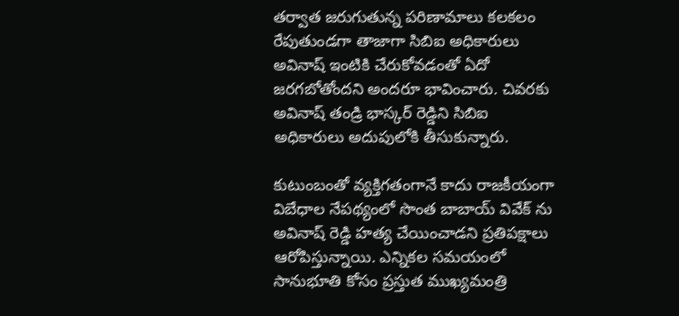తర్వాత జరుగుతున్న పరిణామాలు కలకలం రేపుతుండగా తాజాగా సిబిఐ అధికారులు అవినాష్ ఇంటికి చేరుకోవడంతో ఏదో జరగబోతోందని అందరూ భావించారు. చివరకు అవినాష్ తండ్రి భాస్కర్ రెడ్డిని సిబిఐ అధికారులు అదుపులోకి తీసుకున్నారు.

కుటుంబంతో వ్యక్తిగతంగానే కాదు రాజకీయంగా విబేధాల నేపథ్యంలో సొంత బాబాయ్ వివేక్ ను అవినాష్ రెడ్డి హత్య చేయించాడని ప్రతిపక్షాలు ఆరోపిస్తున్నాయి. ఎన్నికల సమయంలో సానుభూతి కోసం ప్రస్తుత ముఖ్యమంత్రి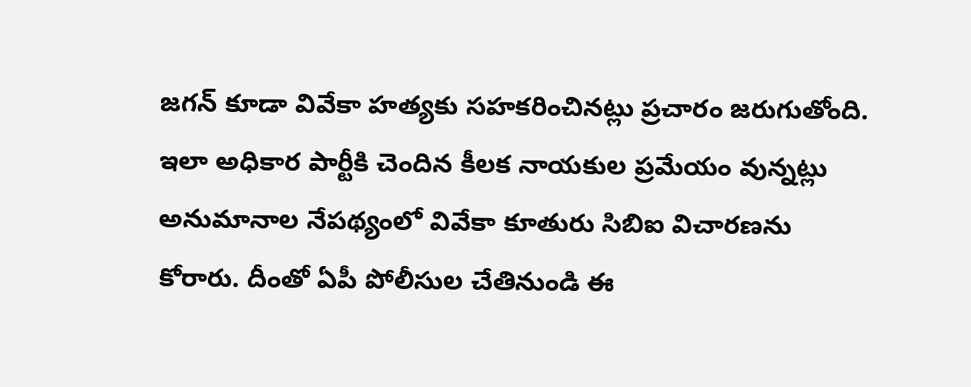జగన్ కూడా వివేకా హత్యకు సహకరించినట్లు ప్రచారం జరుగుతోంది. ఇలా అధికార పార్టీకి చెందిన కీలక నాయకుల ప్రమేయం వున్నట్లు అనుమానాల నేపథ్యంలో వివేకా కూతురు సిబిఐ విచారణను కోరారు. దీంతో ఏపీ పోలీసుల చేతినుండి ఈ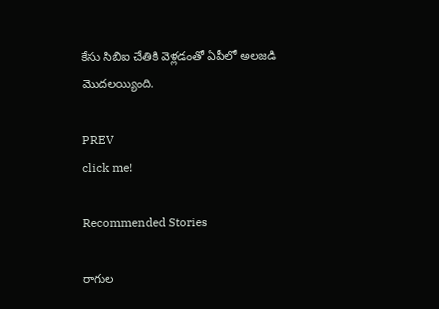కేసు సిబిఐ చేతికి వెళ్లడంతో ఏపీలో అలజడి మొదలయ్యింది.

PREV
click me!

Recommended Stories

రాగుల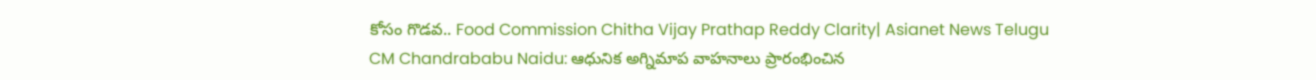కోసం గొడవ.. Food Commission Chitha Vijay Prathap Reddy Clarity| Asianet News Telugu
CM Chandrababu Naidu: ఆధునిక అగ్నిమాప‌ వాహనాలు ప్రారంభించిన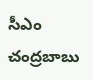సీఎం చంద్రబాబు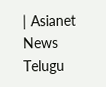| Asianet News Telugu